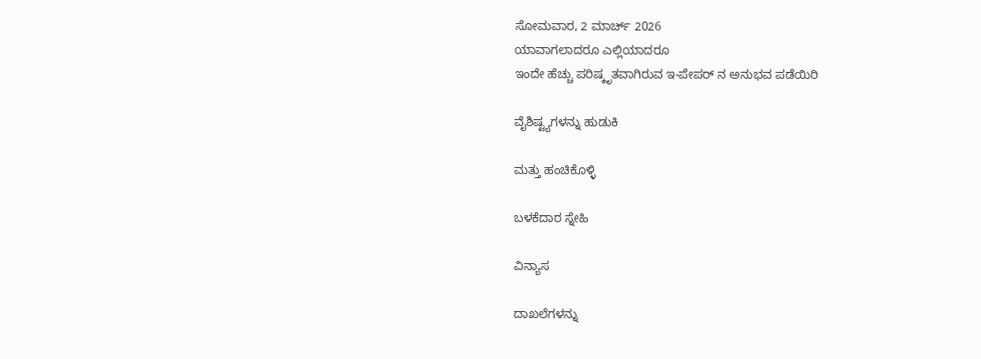ಸೋಮವಾರ, 2 ಮಾರ್ಚ್ 2026
ಯಾವಾಗಲಾದರೂ ಎಲ್ಲಿಯಾದರೂ
ಇಂದೇ ಹೆಚ್ಚು ಪರಿಷ್ಕೃತವಾಗಿರುವ ಇ-ಪೇಪರ್ ನ ಅನುಭವ ಪಡೆಯಿರಿ

ವೈಶಿಷ್ಟ್ಯಗಳನ್ನು ಹುಡುಕಿ

ಮತ್ತು ಹಂಚಿಕೊಳ್ಳಿ

ಬಳಕೆದಾರ ಸ್ನೇಹಿ

ವಿನ್ಯಾಸ

ದಾಖಲೆಗಳನ್ನು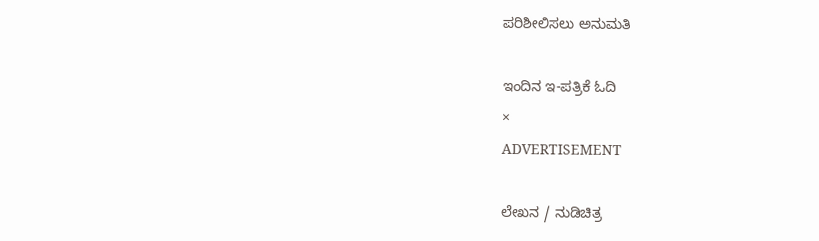ಪರಿಶೀಲಿಸಲು ಅನುಮತಿ

ಇಂದಿನ ಇ-ಪತ್ರಿಕೆ ಓದಿ
×
ADVERTISEMENT

ಲೇಖನ / ನುಡಿಚಿತ್ರ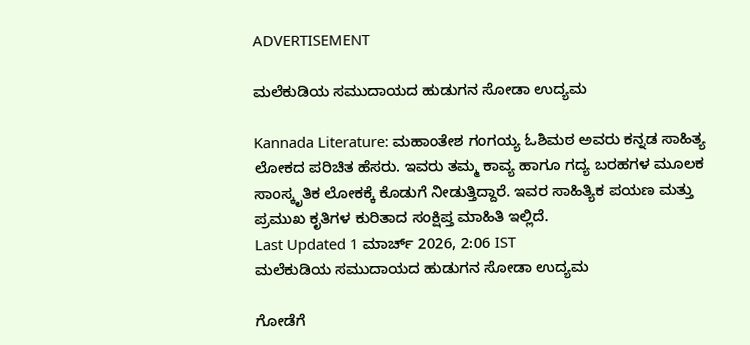ADVERTISEMENT

ಮಲೆಕುಡಿಯ ಸಮುದಾಯದ ಹುಡುಗನ ಸೋಡಾ ಉದ್ಯಮ

Kannada Literature: ಮಹಾಂತೇಶ ಗಂಗಯ್ಯ ಓಶಿಮಠ ಅವರು ಕನ್ನಡ ಸಾಹಿತ್ಯ ಲೋಕದ ಪರಿಚಿತ ಹೆಸರು. ಇವರು ತಮ್ಮ ಕಾವ್ಯ ಹಾಗೂ ಗದ್ಯ ಬರಹಗಳ ಮೂಲಕ ಸಾಂಸ್ಕೃತಿಕ ಲೋಕಕ್ಕೆ ಕೊಡುಗೆ ನೀಡುತ್ತಿದ್ದಾರೆ. ಇವರ ಸಾಹಿತ್ಯಿಕ ಪಯಣ ಮತ್ತು ಪ್ರಮುಖ ಕೃತಿಗಳ ಕುರಿತಾದ ಸಂಕ್ಷಿಪ್ತ ಮಾಹಿತಿ ಇಲ್ಲಿದೆ.
Last Updated 1 ಮಾರ್ಚ್ 2026, 2:06 IST
ಮಲೆಕುಡಿಯ ಸಮುದಾಯದ ಹುಡುಗನ ಸೋಡಾ ಉದ್ಯಮ

ಗೋಡೆಗೆ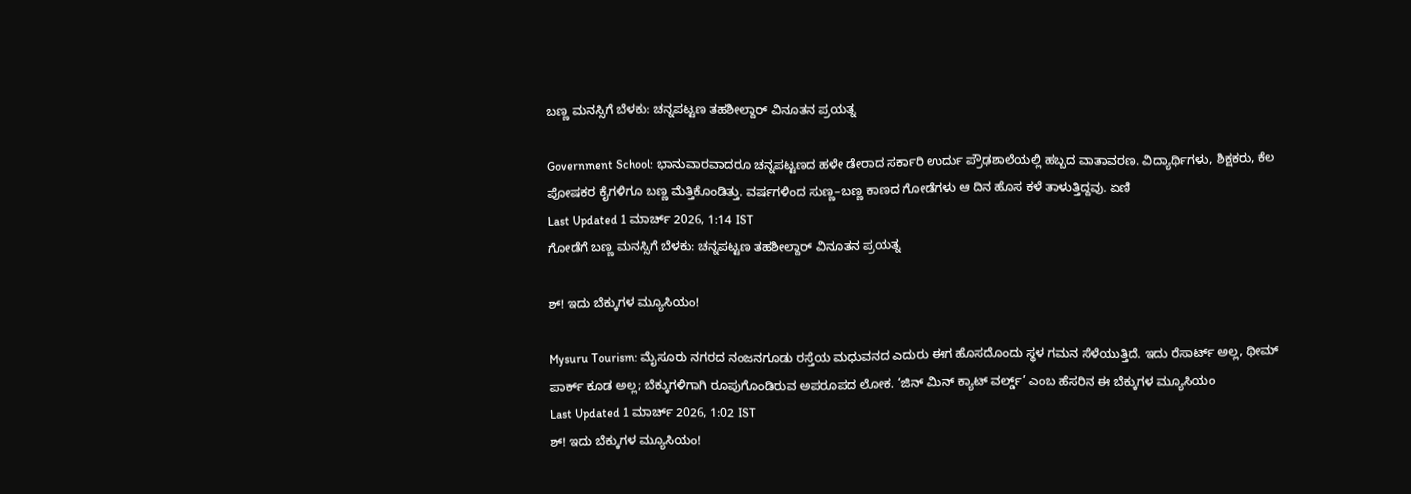ಬಣ್ಣ ಮನಸ್ಸಿಗೆ ಬೆಳಕು: ಚನ್ನಪಟ್ಟಣ ತಹಶೀಲ್ದಾರ್ ವಿನೂತನ ‍ಪ್ರಯತ್ನ

Government School: ಭಾನುವಾರವಾದರೂ ಚನ್ನಪಟ್ಟಣದ ಹಳೇ ಡೇರಾದ ಸರ್ಕಾರಿ ಉರ್ದು ಪ್ರೌಢಶಾಲೆಯಲ್ಲಿ ಹಬ್ಬದ ವಾತಾವರಣ. ವಿದ್ಯಾರ್ಥಿಗಳು, ಶಿಕ್ಷಕರು, ಕೆಲ ಪೋಷಕರ ಕೈಗಳಿಗೂ ಬಣ್ಣ ಮೆತ್ತಿಕೊಂಡಿತ್ತು. ವರ್ಷಗಳಿಂದ ಸುಣ್ಣ–ಬಣ್ಣ ಕಾಣದ ಗೋಡೆಗಳು ಆ ದಿನ ಹೊಸ ಕಳೆ ತಾಳುತ್ತಿದ್ದವು. ಏಣಿ
Last Updated 1 ಮಾರ್ಚ್ 2026, 1:14 IST
ಗೋಡೆಗೆ ಬಣ್ಣ ಮನಸ್ಸಿಗೆ ಬೆಳಕು: ಚನ್ನಪಟ್ಟಣ ತಹಶೀಲ್ದಾರ್ ವಿನೂತನ ‍ಪ್ರಯತ್ನ

ಶ್‌! ಇದು ಬೆಕ್ಕುಗಳ ಮ್ಯೂಸಿಯಂ!

Mysuru Tourism: ಮೈಸೂರು ನಗರದ ನಂಜನಗೂಡು ರಸ್ತೆಯ ಮಧುವನದ ಎದುರು ಈಗ ಹೊಸದೊಂದು ಸ್ಥಳ ಗಮನ ಸೆಳೆಯುತ್ತಿದೆ. ಇದು ರೆಸಾರ್ಟ್‌ ಅಲ್ಲ, ಥೀಮ್‌ ಪಾರ್ಕ್‌ ಕೂಡ ಅಲ್ಲ; ಬೆಕ್ಕುಗಳಿಗಾಗಿ ರೂಪುಗೊಂಡಿರುವ ಅಪರೂಪದ ಲೋಕ. ‘ಜಿನ್ ಮಿನ್ ಕ್ಯಾಟ್ ವರ್ಲ್ಡ್’ ಎಂಬ ಹೆಸರಿನ ಈ ಬೆಕ್ಕುಗಳ ಮ್ಯೂಸಿಯಂ
Last Updated 1 ಮಾರ್ಚ್ 2026, 1:02 IST
ಶ್‌! ಇದು ಬೆಕ್ಕುಗಳ ಮ್ಯೂಸಿಯಂ!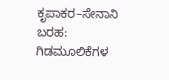ಕೃಪಾಕರ–ಸೇನಾನಿ ಬರಹ: ಗಿಡಮೂಲಿಕೆಗಳ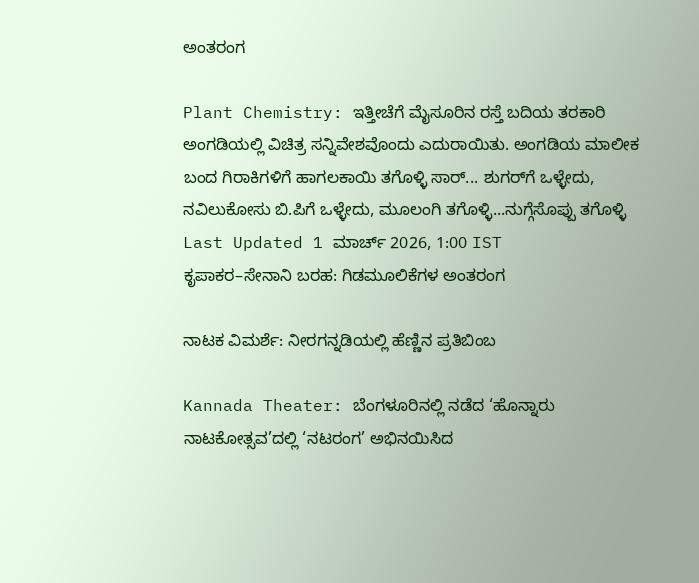ಅಂತರಂಗ

Plant Chemistry: ಇತ್ತೀಚೆಗೆ ಮೈಸೂರಿನ ರಸ್ತೆ ಬದಿಯ ತರಕಾರಿ ಅಂಗಡಿಯಲ್ಲಿ ವಿಚಿತ್ರ ಸನ್ನಿವೇಶವೊಂದು ಎದುರಾಯಿತು. ಅಂಗಡಿಯ ಮಾಲೀಕ ಬಂದ ಗಿರಾಕಿಗಳಿಗೆ ಹಾಗಲಕಾಯಿ ತಗೊಳ್ಳಿ ಸಾರ್‌... ಶುಗರ್‌ಗೆ ಒಳ್ಳೇದು, ನವಿಲುಕೋಸು ಬಿ.ಪಿಗೆ ಒಳ್ಳೇದು, ಮೂಲಂಗಿ ತಗೊಳ್ಳಿ...ನುಗ್ಗೆಸೊಪ್ಪು ತಗೊಳ್ಳಿ
Last Updated 1 ಮಾರ್ಚ್ 2026, 1:00 IST
ಕೃಪಾಕರ–ಸೇನಾನಿ ಬರಹ: ಗಿಡಮೂಲಿಕೆಗಳ ಅಂತರಂಗ

ನಾಟಕ ವಿಮರ್ಶೆ: ನೀರಗನ್ನಡಿಯಲ್ಲಿ ಹೆಣ್ಣಿನ ಪ್ರತಿಬಿಂಬ

Kannada Theater: ಬೆಂಗಳೂರಿನಲ್ಲಿ ನಡೆದ ‘ಹೊನ್ನಾರು ನಾಟಕೋತ್ಸವ’ದಲ್ಲಿ ‘ನಟರಂಗ’ ಅಭಿನಯಿಸಿದ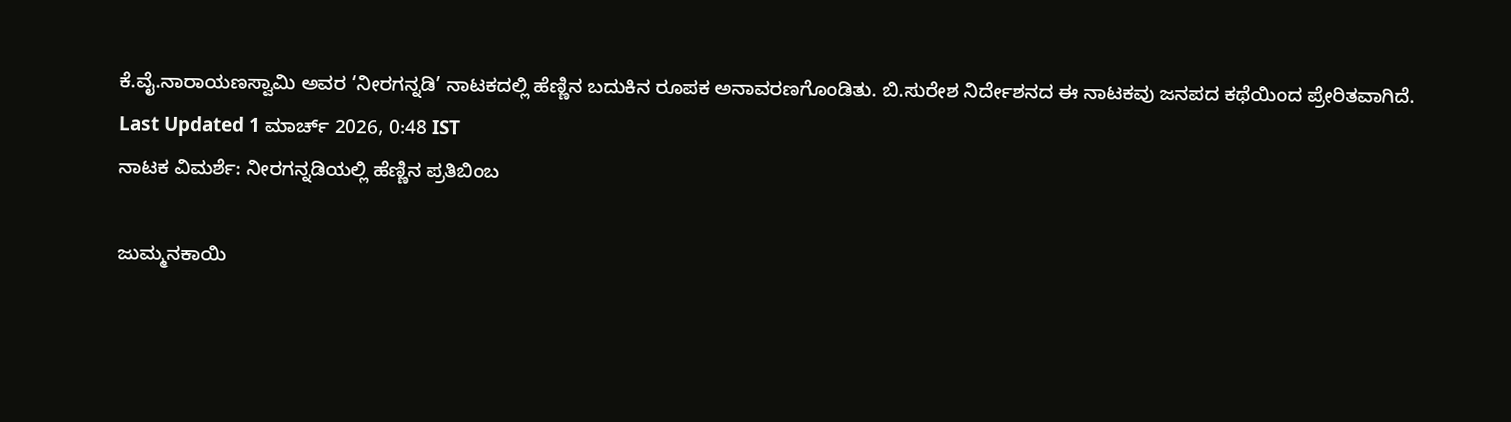ಕೆ.ವೈ.ನಾರಾಯಣಸ್ವಾಮಿ ಅವರ ‘ನೀರಗನ್ನಡಿ’ ನಾಟಕದಲ್ಲಿ ಹೆಣ್ಣಿನ ಬದುಕಿನ ರೂಪಕ ಅನಾವರಣಗೊಂಡಿತು. ಬಿ.ಸುರೇಶ ನಿರ್ದೇಶನದ ಈ ನಾಟಕವು ಜನಪದ ಕಥೆಯಿಂದ ಪ್ರೇರಿತವಾಗಿದೆ.
Last Updated 1 ಮಾರ್ಚ್ 2026, 0:48 IST
ನಾಟಕ ವಿಮರ್ಶೆ: ನೀರಗನ್ನಡಿಯಲ್ಲಿ ಹೆಣ್ಣಿನ ಪ್ರತಿಬಿಂಬ

ಜುಮ್ಮನಕಾಯಿ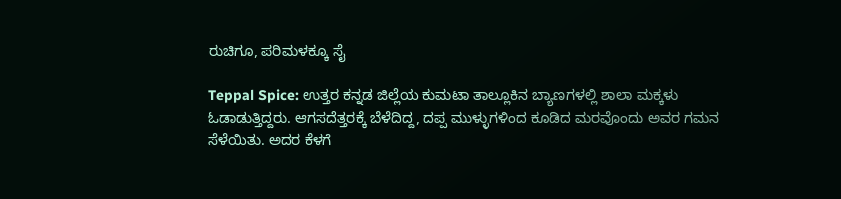ರುಚಿಗೂ, ಪರಿಮಳಕ್ಕೂ ಸೈ

Teppal Spice: ಉತ್ತರ ಕನ್ನಡ ಜಿಲ್ಲೆಯ ಕುಮಟಾ ತಾಲ್ಲೂಕಿನ ಬ್ಯಾಣಗಳಲ್ಲಿ ಶಾಲಾ ಮಕ್ಕಳು ಓಡಾಡುತ್ತಿದ್ದರು. ಆಗಸದೆತ್ತರಕ್ಕೆ ಬೆಳೆದಿದ್ದ, ದಪ್ಪ ಮುಳ್ಳುಗಳಿಂದ ಕೂಡಿದ ಮರವೊಂದು ಅವರ ಗಮನ ಸೆಳೆಯಿತು. ಅದರ ಕೆಳಗೆ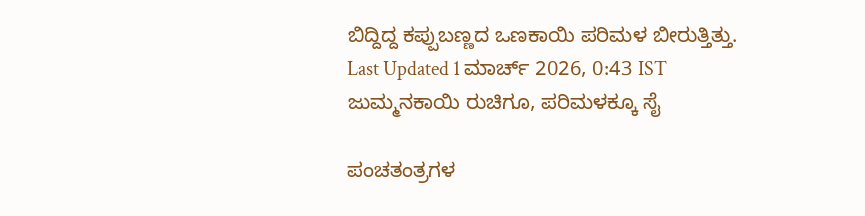ಬಿದ್ದಿದ್ದ ಕಪ್ಪುಬಣ್ಣದ ಒಣಕಾಯಿ ಪರಿಮಳ ಬೀರುತ್ತಿತ್ತು.
Last Updated 1 ಮಾರ್ಚ್ 2026, 0:43 IST
ಜುಮ್ಮನಕಾಯಿ ರುಚಿಗೂ, ಪರಿಮಳಕ್ಕೂ ಸೈ

ಪಂಚತಂತ್ರಗಳ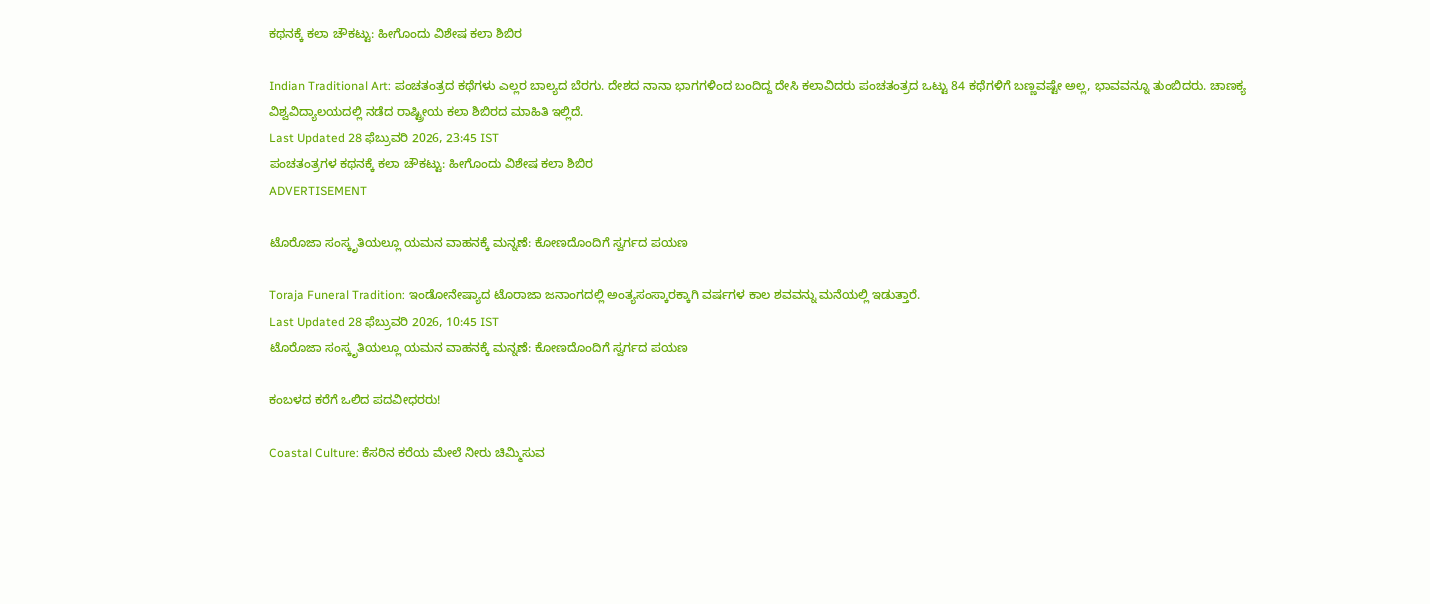ಕಥನಕ್ಕೆ ಕಲಾ ಚೌಕಟ್ಟು: ಹೀಗೊಂದು ವಿಶೇಷ ಕಲಾ ಶಿಬಿರ

Indian Traditional Art: ಪಂಚತಂತ್ರದ ಕಥೆಗಳು ಎಲ್ಲರ ಬಾಲ್ಯದ ಬೆರಗು. ದೇಶದ ನಾನಾ ಭಾಗಗಳಿಂದ ಬಂದಿದ್ದ ದೇಸಿ ಕಲಾವಿದರು ಪಂಚತಂತ್ರದ ಒಟ್ಟು 84 ಕಥೆಗಳಿಗೆ ಬಣ್ಣವಷ್ಟೇ ಅಲ್ಲ, ಭಾವವನ್ನೂ ತುಂಬಿದರು. ಚಾಣಕ್ಯ ವಿಶ್ವವಿದ್ಯಾಲಯದಲ್ಲಿ ನಡೆದ ರಾಷ್ಟ್ರೀಯ ಕಲಾ ಶಿಬಿರದ ಮಾಹಿತಿ ಇಲ್ಲಿದೆ.
Last Updated 28 ಫೆಬ್ರುವರಿ 2026, 23:45 IST
ಪಂಚತಂತ್ರಗಳ ಕಥನಕ್ಕೆ ಕಲಾ ಚೌಕಟ್ಟು: ಹೀಗೊಂದು ವಿಶೇಷ ಕಲಾ ಶಿಬಿರ
ADVERTISEMENT

ಟೊರೊಜಾ ಸಂಸ್ಕೃತಿಯಲ್ಲೂ ಯಮನ ವಾಹನಕ್ಕೆ ಮನ್ನಣೆ: ಕೋಣದೊಂದಿಗೆ ಸ್ವರ್ಗದ ಪಯಣ

Toraja Funeral Tradition: ಇಂಡೋನೇಷ್ಯಾದ ಟೊರಾಜಾ ಜನಾಂಗದಲ್ಲಿ ಅಂತ್ಯಸಂಸ್ಕಾರಕ್ಕಾಗಿ ವರ್ಷಗಳ ಕಾಲ ಶವವನ್ನು ಮನೆಯಲ್ಲಿ ಇಡುತ್ತಾರೆ.
Last Updated 28 ಫೆಬ್ರುವರಿ 2026, 10:45 IST
ಟೊರೊಜಾ ಸಂಸ್ಕೃತಿಯಲ್ಲೂ ಯಮನ ವಾಹನಕ್ಕೆ ಮನ್ನಣೆ: ಕೋಣದೊಂದಿಗೆ ಸ್ವರ್ಗದ ಪಯಣ

ಕಂಬಳದ ಕರೆಗೆ ಒಲಿದ ಪದವೀಧರರು!

Coastal Culture: ಕೆಸರಿನ ಕರೆಯ ಮೇಲೆ ನೀರು ಚಿಮ್ಮಿಸುವ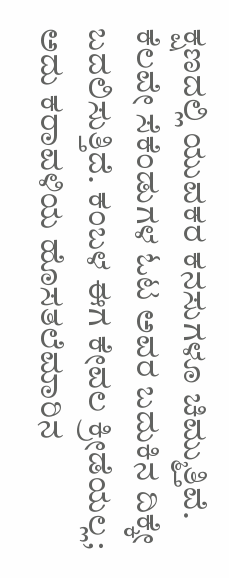ಕ್ಷಣದಲ್ಲಿ ಯುವಕರ ಕನಸುಗಳೂ ಚಿಮ್ಮುತ್ತಿವೆ. ಕೆಲವೇ ಸೆಕೆಂಡುಗಳ ಓಟ ಅವರ ಬದುಕಿನ ದಿಕ್ಕೇ ಬದಲಿಸುತ್ತಿದೆ. ಕಂಬಳ ಈಗ ಕೇವಲ ಕ್ರೀಡೆಯಲ್ಲ; ಅದು ಕರಾವಳಿಯ ಹೊಸತಲೆಮಾರಿನ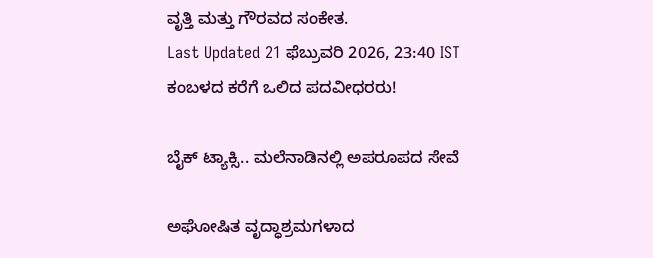ವೃತ್ತಿ ಮತ್ತು ಗೌರವದ ಸಂಕೇತ.
Last Updated 21 ಫೆಬ್ರುವರಿ 2026, 23:40 IST
ಕಂಬಳದ ಕರೆಗೆ ಒಲಿದ ಪದವೀಧರರು!

ಬೈಕ್ ಟ್ಯಾಕ್ಸಿ.. ಮಲೆನಾಡಿನಲ್ಲಿ ಅಪರೂಪದ ಸೇವೆ

ಅಘೋಷಿತ ವೃದ್ಧಾಶ್ರಮಗಳಾದ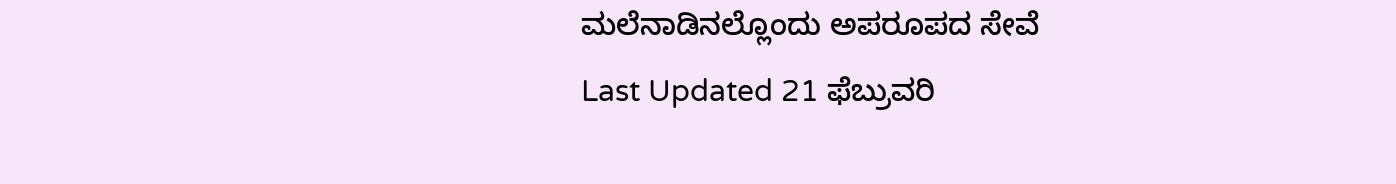ಮಲೆನಾಡಿನಲ್ಲೊಂದು ಅಪರೂಪದ ಸೇವೆ
Last Updated 21 ಫೆಬ್ರುವರಿ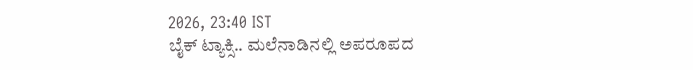2026, 23:40 IST
ಬೈಕ್ ಟ್ಯಾಕ್ಸಿ.. ಮಲೆನಾಡಿನಲ್ಲಿ ಅಪರೂಪದ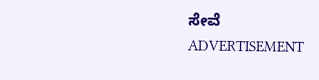ಸೇವೆ
ADVERTISEMENT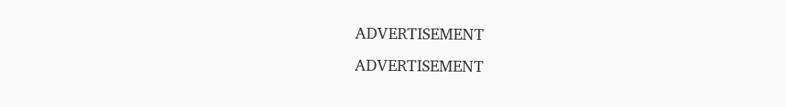ADVERTISEMENT
ADVERTISEMENT